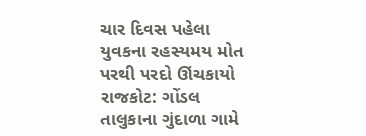ચાર દિવસ પહેલા યુવકના રહસ્યમય મોત પરથી પરદો ઊંચકાયો
રાજકોટ: ગોંડલ તાલુકાના ગુંદાળા ગામે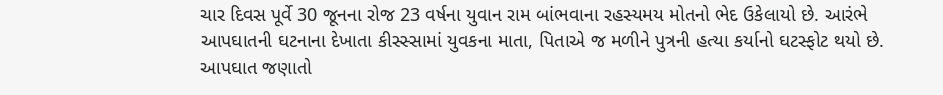ચાર દિવસ પૂર્વે 30 જૂનના રોજ 23 વર્ષના યુવાન રામ બાંભવાના રહસ્યમય મોતનો ભેદ ઉકેલાયો છે. આરંભે આપઘાતની ઘટનાના દેખાતા કીસ્સ્સામાં યુવકના માતા, પિતાએ જ મળીને પુત્રની હત્યા કર્યાનો ઘટસ્ફોટ થયો છે. આપઘાત જણાતો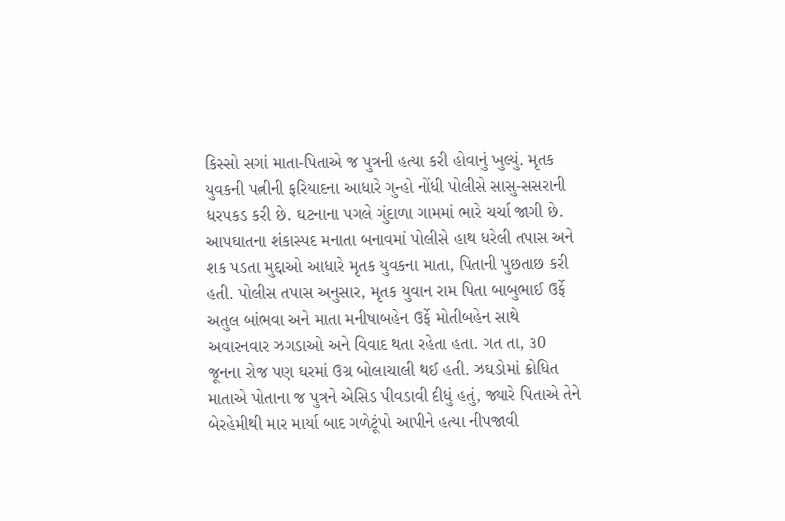કિસ્સો સગાં માતા-પિતાએ જ પુત્રની હત્યા કરી હોવાનું ખુલ્યું. મૃતક યુવકની પત્નીની ફરિયાદના આધારે ગુન્હો નોંધી પોલીસે સાસુ-સસરાની ધરપકડ કરી છે. ઘટનાના પગલે ગુંદાળા ગામમાં ભારે ચર્ચા જાગી છે.
આપઘાતના શંકાસ્પદ મનાતા બનાવમાં પોલીસે હાથ ધરેલી તપાસ અને શક પડતા મુદ્દાઓ આધારે મૃતક યુવકના માતા, પિતાની પુછતાછ કરી હતી. પોલીસ તપાસ અનુસાર, મૃતક યુવાન રામ પિતા બાબુભાઈ ઉર્ફે અતુલ બાંભવા અને માતા મનીષાબહેન ઉર્ફે મોતીબહેન સાથે અવારનવાર ઝગડાઓ અને વિવાદ થતા રહેતા હતા. ગત તા, ૩0 જૂનના રોજ પણ ઘરમાં ઉગ્ર બોલાચાલી થઈ હતી. ઝઘડોમાં ક્રોધિત માતાએ પોતાના જ પુત્રને એસિડ પીવડાવી દીધું હતું, જ્યારે પિતાએ તેને બેરહેમીથી માર માર્યા બાદ ગળેટૂંપો આપીને હત્યા નીપજાવી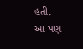હતી.
આ પણ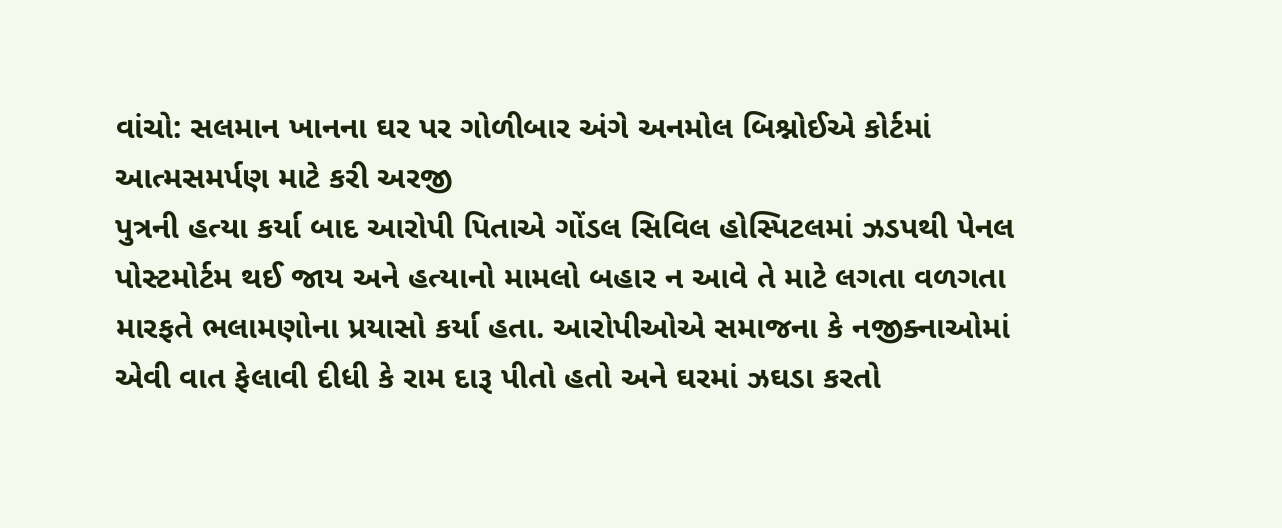વાંચો: સલમાન ખાનના ઘર પર ગોળીબાર અંગે અનમોલ બિશ્નોઈએ કોર્ટમાં આત્મસમર્પણ માટે કરી અરજી
પુત્રની હત્યા કર્યા બાદ આરોપી પિતાએ ગોંડલ સિવિલ હોસ્પિટલમાં ઝડપથી પેનલ પોસ્ટમોર્ટમ થઈ જાય અને હત્યાનો મામલો બહાર ન આવે તે માટે લગતા વળગતા મારફતે ભલામણોના પ્રયાસો કર્યા હતા. આરોપીઓએ સમાજના કે નજીક્નાઓમાં એવી વાત ફેલાવી દીધી કે રામ દારૂ પીતો હતો અને ઘરમાં ઝઘડા કરતો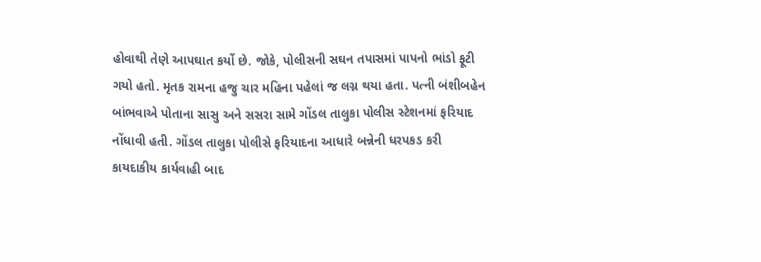હોવાથી તેણે આપઘાત કર્યો છે. જોકે, પોલીસની સઘન તપાસમાં પાપનો ભાંડો ફૂટી ગયો હતો. મૃતક રામના હજુ ચાર મહિના પહેલાં જ લગ્ન થયા હતા. પત્ની બંશીબહેન બાંભવાએ પોતાના સાસુ અને સસરા સામે ગોંડલ તાલુકા પોલીસ સ્ટેશનમાં ફરિયાદ નોંધાવી હતી. ગોંડલ તાલુકા પોલીસે ફરિયાદના આધારે બન્નેની ધરપકડ કરી કાયદાકીય કાર્યવાહી બાદ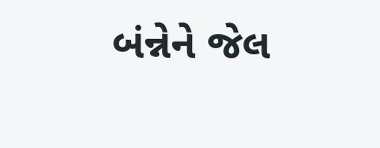બંન્નેને જેલ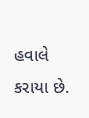હવાલે કરાયા છે.